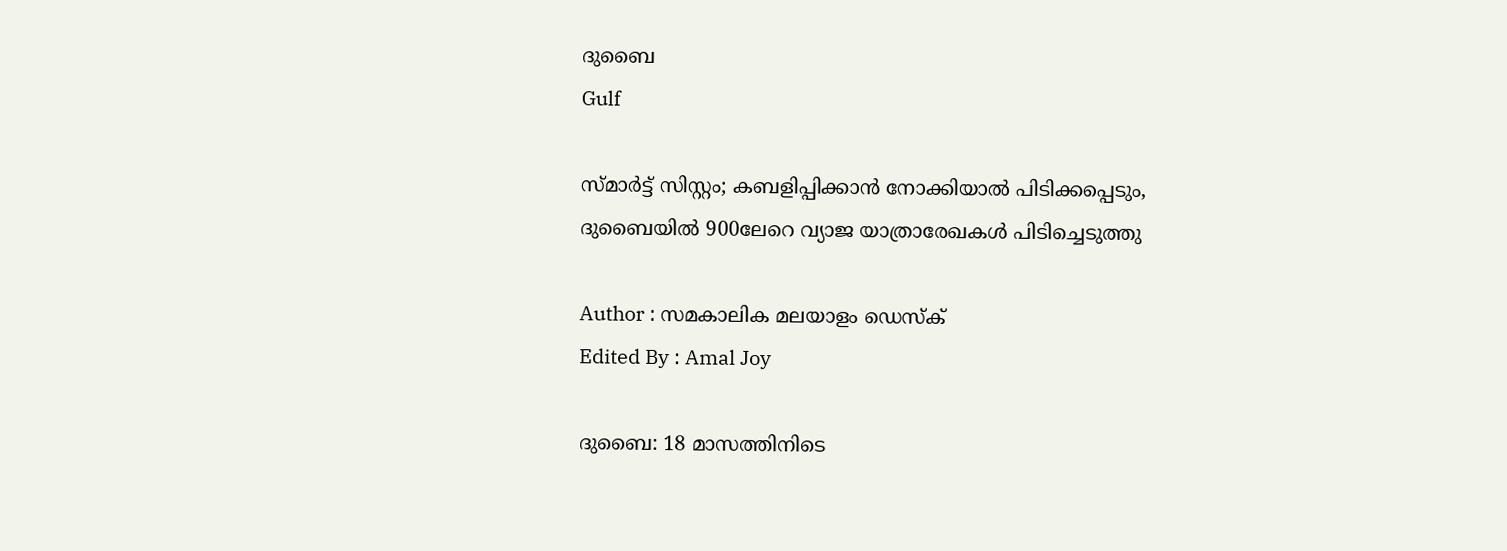ദുബൈ
Gulf

സ്മാര്‍ട്ട് സിസ്റ്റം; കബളിപ്പിക്കാന്‍ നോക്കിയാല്‍ പിടിക്കപ്പെടും, ദുബൈയില്‍ 900ലേറെ വ്യാജ യാത്രാരേഖകള്‍ പിടിച്ചെടുത്തു

Author : സമകാലിക മലയാളം ഡെസ്ക്
Edited By : Amal Joy

ദുബൈ: 18 മാസത്തിനിടെ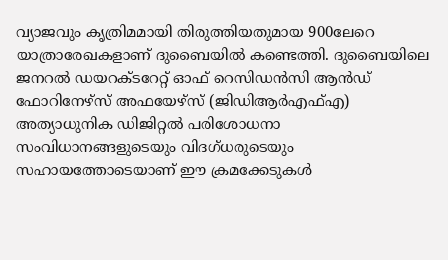വ്യാജവും കൃത്രിമമായി തിരുത്തിയതുമായ 900ലേറെ യാത്രാരേഖകളാണ് ദുബൈയില്‍ കണ്ടെത്തി. ദുബൈയിലെ ജനറല്‍ ഡയറക്ടറേറ്റ് ഓഫ് റെസിഡന്‍സി ആന്‍ഡ് ഫോറിനേഴ്‌സ് അഫയേഴ്സ് (ജിഡിആര്‍എഫ്എ) അത്യാധുനിക ഡിജിറ്റല്‍ പരിശോധനാ സംവിധാനങ്ങളുടെയും വിദഗ്ധരുടെയും സഹായത്തോടെയാണ് ഈ ക്രമക്കേടുകള്‍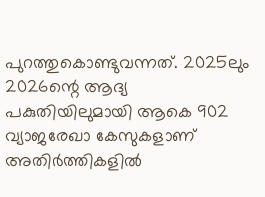പുറത്തുകൊണ്ടുവന്നത്. 2025ലും 2026ന്റെ ആദ്യ പകുതിയിലുമായി ആകെ 902 വ്യാജരേഖാ കേസുകളാണ് അതിര്‍ത്തികളില്‍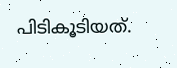പിടികൂടിയത്.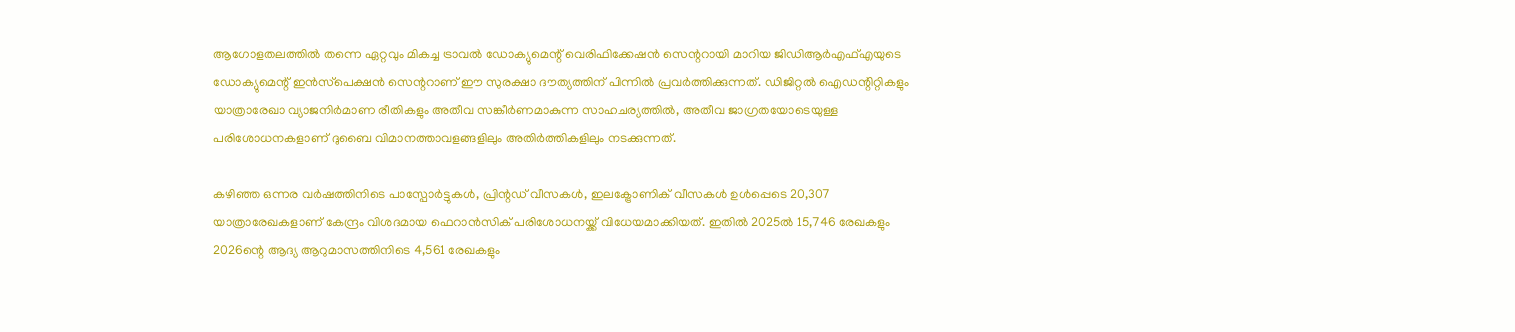ആഗോളതലത്തില്‍ തന്നെ ഏറ്റവും മികച്ച ട്രാവല്‍ ഡോക്യുമെന്റ് വെരിഫിക്കേഷന്‍ സെന്ററായി മാറിയ ജിഡിആര്‍എഫ്എയുടെ ഡോക്യുമെന്റ് ഇന്‍സ്‌പെക്ഷന്‍ സെന്ററാണ് ഈ സുരക്ഷാ ദൗത്യത്തിന് പിന്നില്‍ പ്രവര്‍ത്തിക്കുന്നത്. ഡിജിറ്റല്‍ ഐഡന്റിറ്റികളും യാത്രാരേഖാ വ്യാജനിര്‍മാണ രീതികളും അതീവ സങ്കീര്‍ണമാകുന്ന സാഹചര്യത്തില്‍, അതീവ ജാഗ്രതയോടെയുള്ള പരിശോധനകളാണ് ദുബൈ വിമാനത്താവളങ്ങളിലും അതിര്‍ത്തികളിലും നടക്കുന്നത്.

കഴിഞ്ഞ ഒന്നര വര്‍ഷത്തിനിടെ പാസ്പോര്‍ട്ടുകള്‍, പ്രിന്റഡ് വീസകള്‍, ഇലക്ട്രോണിക് വീസകള്‍ ഉള്‍പ്പെടെ 20,307 യാത്രാരേഖകളാണ് കേന്ദ്രം വിശദമായ ഫെറാന്‍സിക് പരിശോധനയ്ക്ക് വിധേയമാക്കിയത്. ഇതില്‍ 2025ല്‍ 15,746 രേഖകളും 2026ന്റെ ആദ്യ ആറുമാസത്തിനിടെ 4,561 രേഖകളും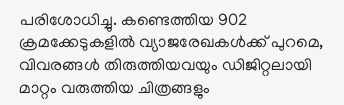പരിശോധിച്ചു. കണ്ടെത്തിയ 902 ക്രമക്കേടുകളില്‍ വ്യാജരേഖകള്‍ക്ക് പുറമെ, വിവരങ്ങള്‍ തിരുത്തിയവയും ഡിജിറ്റലായി മാറ്റം വരുത്തിയ ചിത്രങ്ങളും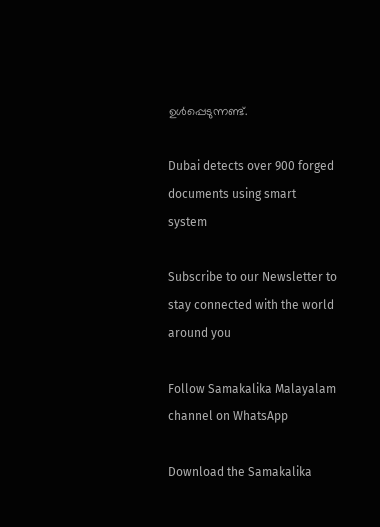ഉള്‍പ്പെടുന്നണ്ട്.

Dubai detects over 900 forged documents using smart system

Subscribe to our Newsletter to stay connected with the world around you

Follow Samakalika Malayalam channel on WhatsApp

Download the Samakalika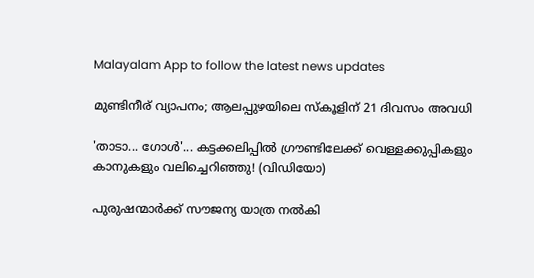Malayalam App to follow the latest news updates

മുണ്ടിനീര് വ്യാപനം; ആലപ്പുഴയിലെ സ്‌കൂളിന് 21 ദിവസം അവധി

'താടാ... ഗോൾ'... കട്ടക്കലിപ്പിൽ ഗ്രൗണ്ടിലേക്ക് വെള്ളക്കുപ്പികളും കാനുകളും വലിച്ചെറിഞ്ഞു! (വിഡിയോ)

പുരുഷന്മാർക്ക് സൗജന്യ യാത്ര നൽകി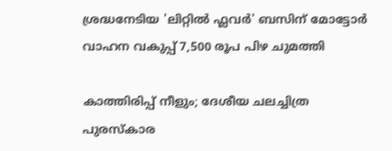ശ്രദ്ധനേടിയ 'ലിറ്റിൽ ഫ്ലവർ' ബസിന് മോട്ടോർ വാഹന വകുപ്പ് 7,500 രൂപ പിഴ ചുമത്തി

കാത്തിരിപ്പ് നീളും; ദേശീയ ചലച്ചിത്ര പുരസ്‌കാര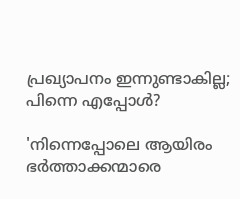പ്രഖ്യാപനം ഇന്നുണ്ടാകില്ല; പിന്നെ എപ്പോള്‍?

'നിന്നെപ്പോലെ ആയിരം ഭർത്താക്കന്മാരെ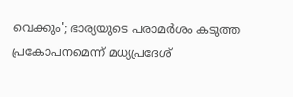വെക്കും'; ഭാര്യയുടെ പരാമർശം കടുത്ത പ്രകോപനമെന്ന് മധ്യപ്രദേശ്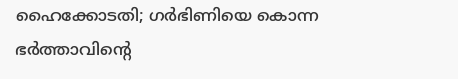ഹൈക്കോടതി; ഗർഭിണിയെ കൊന്ന ഭർത്താവിന്റെ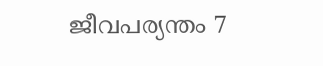ജീവപര്യന്തം 7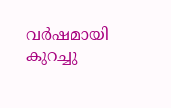വർഷമായി കുറച്ചു